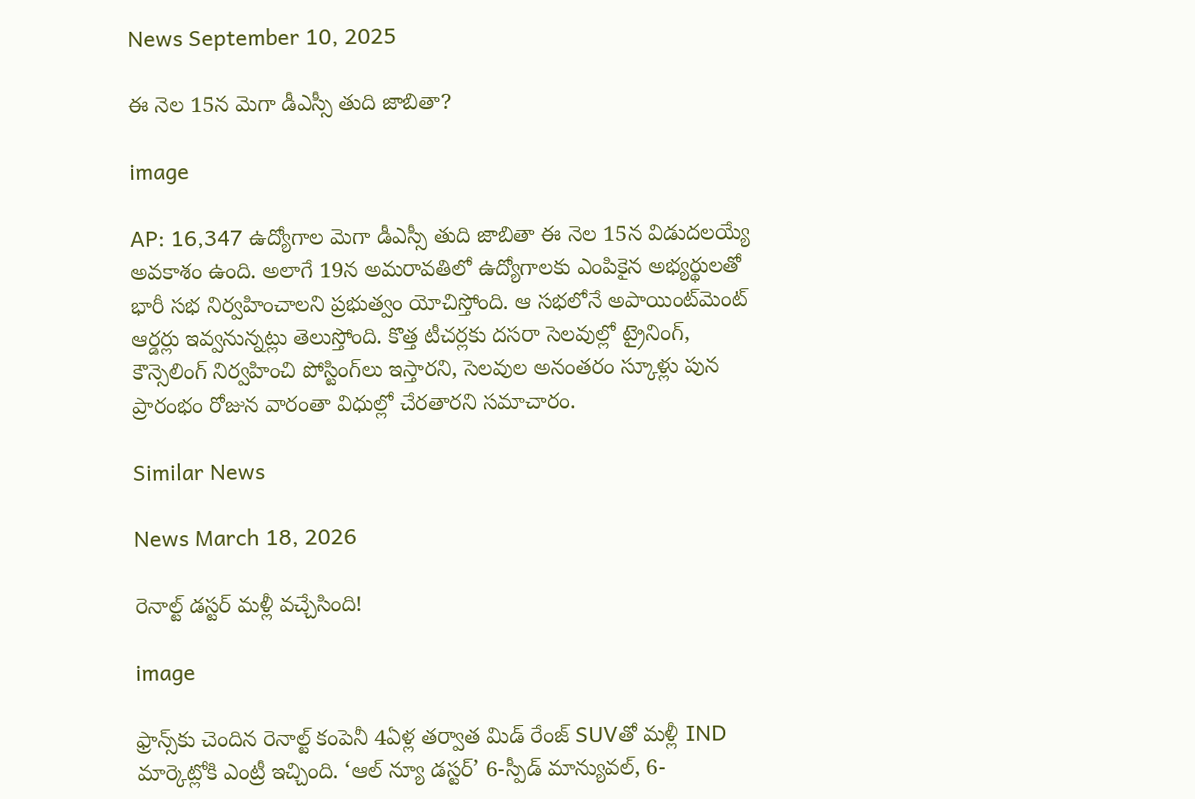News September 10, 2025

ఈ నెల 15న మెగా డీఎస్సీ తుది జాబితా?

image

AP: 16,347 ఉద్యోగాల మెగా డీఎస్సీ తుది జాబితా ఈ నెల 15న విడుదలయ్యే అవకాశం ఉంది. అలాగే 19న అమరావతిలో ఉద్యోగాలకు ఎంపికైన అభ్యర్థులతో భారీ సభ నిర్వహించాలని ప్రభుత్వం యోచిస్తోంది. ఆ సభలోనే అపాయింట్‌మెంట్ ఆర్డర్లు ఇవ్వనున్నట్లు తెలుస్తోంది. కొత్త టీచర్లకు దసరా సెలవుల్లో ట్రైనింగ్, కౌన్సెలింగ్ నిర్వహించి పోస్టింగ్‌లు ఇస్తారని, సెలవుల అనంతరం స్కూళ్లు పున ప్రారంభం రోజున వారంతా విధుల్లో చేరతారని సమాచారం.

Similar News

News March 18, 2026

రెనాల్ట్ డస్టర్ మళ్లీ వచ్చేసింది!

image

ఫ్రాన్స్‌కు చెందిన రెనాల్ట్ కంపెనీ 4ఏళ్ల తర్వాత మిడ్ రేంజ్ SUVతో మళ్లీ IND మార్కెట్లోకి ఎంట్రీ ఇచ్చింది. ‘ఆల్ న్యూ డస్టర్’ 6-స్పీడ్ మాన్యువల్, 6-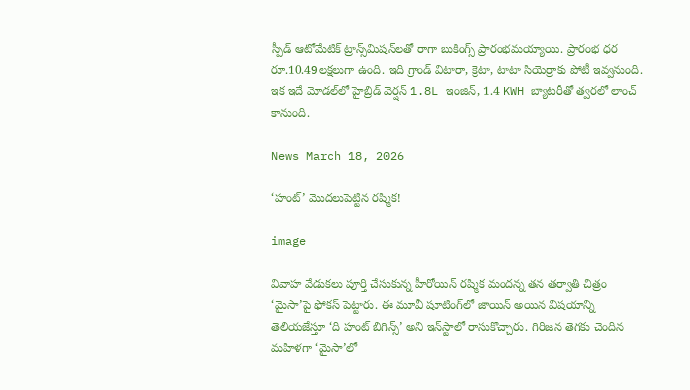స్పీడ్ ఆటోమేటిక్ ట్రాన్స్‌మిషన్‌లతో రాగా బుకింగ్స్ ప్రారంభమయ్యాయి. ప్రారంభ ధర రూ.10.49లక్షలుగా ఉంది. ఇది గ్రాండ్ విటారా, క్రెటా, టాటా సియెర్రాకు పోటీ ఇవ్వనుంది. ఇక ఇదే మోడల్‌లో హైబ్రిడ్ వెర్షన్‌ 1.8L ఇంజిన్, 1.4 KWH బ్యాటరీతో త్వరలో లాంచ్ కానుంది.

News March 18, 2026

‘హంట్’ మొదలుపెట్టిన రష్మిక!

image

వివాహ వేడుకలు పూర్తి చేసుకున్న హీరోయిన్ రష్మిక మందన్న తన తర్వాతి చిత్రం ‘మైసా’పై ఫోకస్ పెట్టారు. ఈ మూవీ షూటింగ్‌లో జాయిన్ అయిన విషయాన్ని తెలియజేస్తూ ‘ది హంట్ బిగిన్స్’ అని ఇన్‌స్టాలో రాసుకొచ్చారు. గిరిజన తెగకు చెందిన మహిళగా ‘మైసా’లో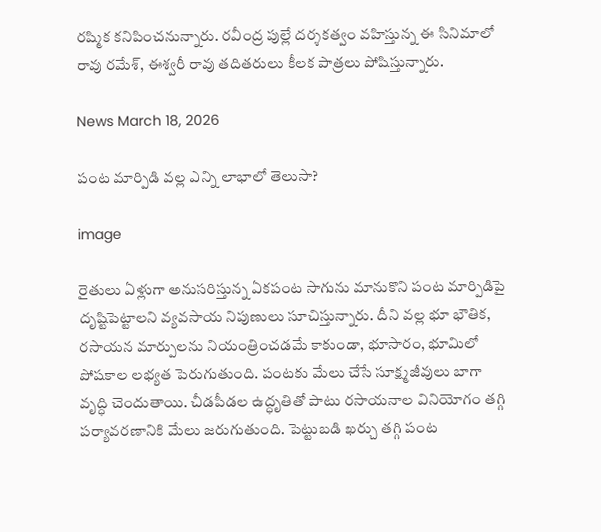రష్మిక కనిపించనున్నారు. రవీంద్ర పుల్లే దర్శకత్వం వహిస్తున్న ఈ సినిమాలో రావు రమేశ్, ఈశ్వరీ రావు తదితరులు కీలక పాత్రలు పోషిస్తున్నారు.

News March 18, 2026

పంట మార్పిడి వల్ల ఎన్ని లాభాలో తెలుసా?

image

రైతులు ఏళ్లుగా అనుసరిస్తున్న ఏకపంట సాగును మానుకొని పంట మార్పిడిపై దృష్టిపెట్టాలని వ్యవసాయ నిపుణులు సూచిస్తున్నారు. దీని వల్ల భూ భౌతిక, రసాయన మార్పులను నియంత్రించడమే కాకుండా, భూసారం, భూమిలో పోషకాల లభ్యత పెరుగుతుంది. పంటకు మేలు చేసే సూక్ష్మజీవులు బాగా వృద్ధి చెందుతాయి. చీడపీడల ఉద్ధృతితో పాటు రసాయనాల వినియోగం తగ్గి పర్యావరణానికి మేలు జరుగుతుంది. పెట్టుబడి ఖర్చు తగ్గి పంట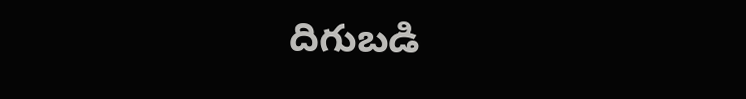దిగుబడి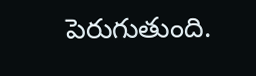పెరుగుతుంది.